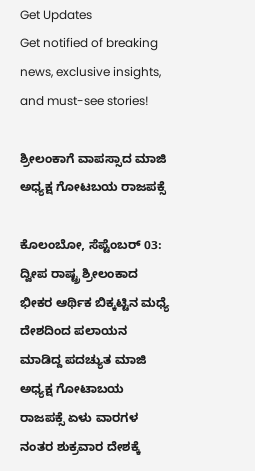Get Updates
Get notified of breaking news, exclusive insights, and must-see stories!

ಶ್ರೀಲಂಕಾಗೆ ವಾಪಸ್ಸಾದ ಮಾಜಿ ಅಧ್ಯಕ್ಷ ಗೋಟಬಯ ರಾಜಪಕ್ಸೆ

ಕೊಲಂಬೋ, ಸೆಪ್ಟೆಂಬರ್‌ 03: ದ್ವೀಪ ರಾಷ್ಟ್ರ ಶ್ರೀಲಂಕಾದ ಭೀಕರ ಆರ್ಥಿಕ ಬಿಕ್ಕಟ್ಟಿನ ಮಧ್ಯೆ ದೇಶದಿಂದ ಪಲಾಯನ ಮಾಡಿದ್ದ ಪದಚ್ಯುತ ಮಾಜಿ ಅಧ್ಯಕ್ಷ ಗೋಟಾಬಯ ರಾಜಪಕ್ಸೆ ಏಳು ವಾರಗಳ ನಂತರ ಶುಕ್ರವಾರ ದೇಶಕ್ಕೆ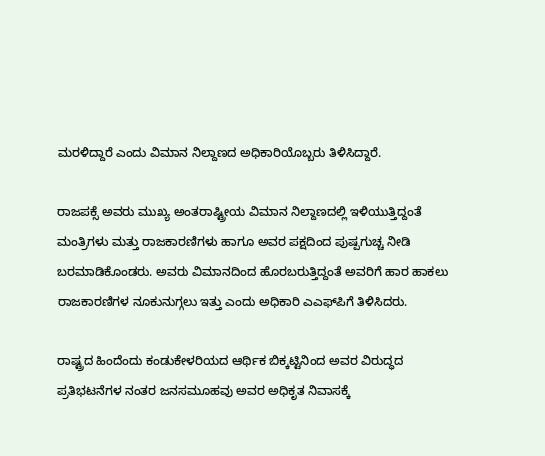ಮರಳಿದ್ದಾರೆ ಎಂದು ವಿಮಾನ ನಿಲ್ದಾಣದ ಅಧಿಕಾರಿಯೊಬ್ಬರು ತಿಳಿಸಿದ್ದಾರೆ.

ರಾಜಪಕ್ಸೆ ಅವರು ಮುಖ್ಯ ಅಂತರಾಷ್ಟ್ರೀಯ ವಿಮಾನ ನಿಲ್ದಾಣದಲ್ಲಿ ಇಳಿಯುತ್ತಿದ್ದಂತೆ ಮಂತ್ರಿಗಳು ಮತ್ತು ರಾಜಕಾರಣಿಗಳು ಹಾಗೂ ಅವರ ಪಕ್ಷದಿಂದ ಪುಷ್ಪಗುಚ್ಚ ನೀಡಿ ಬರಮಾಡಿಕೊಂಡರು. ಅವರು ವಿಮಾನದಿಂದ ಹೊರಬರುತ್ತಿದ್ದಂತೆ ಅವರಿಗೆ ಹಾರ ಹಾಕಲು ರಾಜಕಾರಣಿಗಳ ನೂಕುನುಗ್ಗಲು ಇತ್ತು ಎಂದು ಅಧಿಕಾರಿ ಎಎಫ್‌ಪಿಗೆ ತಿಳಿಸಿದರು.

ರಾಷ್ಟ್ರದ ಹಿಂದೆಂದು ಕಂಡುಕೇಳರಿಯದ ಆರ್ಥಿಕ ಬಿಕ್ಕಟ್ಟಿನಿಂದ ಅವರ ವಿರುದ್ಧದ ಪ್ರತಿಭಟನೆಗಳ ನಂತರ ಜನಸಮೂಹವು ಅವರ ಅಧಿಕೃತ ನಿವಾಸಕ್ಕೆ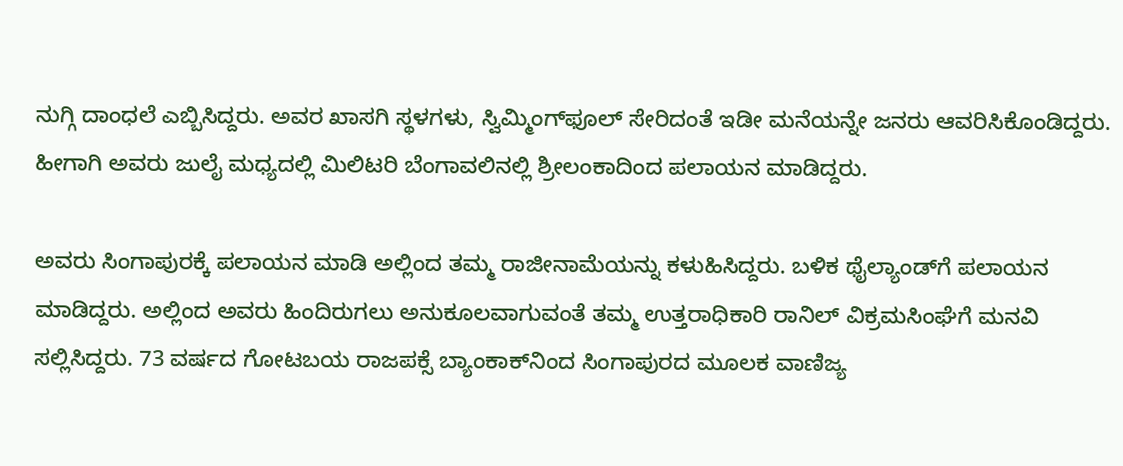ನುಗ್ಗಿ ದಾಂಧಲೆ ಎಬ್ಬಿಸಿದ್ದರು. ಅವರ ಖಾಸಗಿ ಸ್ಥಳಗಳು, ಸ್ವಿಮ್ಮಿಂಗ್‌ಫೂಲ್‌ ಸೇರಿದಂತೆ ಇಡೀ ಮನೆಯನ್ನೇ ಜನರು ಆವರಿಸಿಕೊಂಡಿದ್ದರು. ಹೀಗಾಗಿ ಅವರು ಜುಲೈ ಮಧ್ಯದಲ್ಲಿ ಮಿಲಿಟರಿ ಬೆಂಗಾವಲಿನಲ್ಲಿ ಶ್ರೀಲಂಕಾದಿಂದ ಪಲಾಯನ ಮಾಡಿದ್ದರು.

ಅವರು ಸಿಂಗಾಪುರಕ್ಕೆ ಪಲಾಯನ ಮಾಡಿ ಅಲ್ಲಿಂದ ತಮ್ಮ ರಾಜೀನಾಮೆಯನ್ನು ಕಳುಹಿಸಿದ್ದರು. ಬಳಿಕ ಥೈಲ್ಯಾಂಡ್‌ಗೆ ಪಲಾಯನ ಮಾಡಿದ್ದರು. ಅಲ್ಲಿಂದ ಅವರು ಹಿಂದಿರುಗಲು ಅನುಕೂಲವಾಗುವಂತೆ ತಮ್ಮ ಉತ್ತರಾಧಿಕಾರಿ ರಾನಿಲ್ ವಿಕ್ರಮಸಿಂಘೆಗೆ ಮನವಿ ಸಲ್ಲಿಸಿದ್ದರು. 73 ವರ್ಷದ ಗೋಟಬಯ ರಾಜಪಕ್ಸೆ ಬ್ಯಾಂಕಾಕ್‌ನಿಂದ ಸಿಂಗಾಪುರದ ಮೂಲಕ ವಾಣಿಜ್ಯ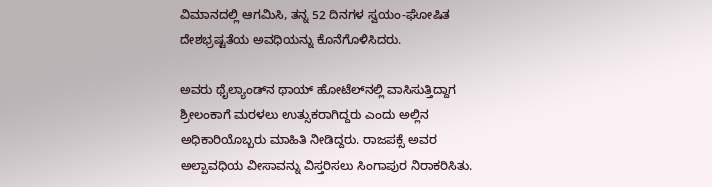ವಿಮಾನದಲ್ಲಿ ಆಗಮಿಸಿ, ತನ್ನ 52 ದಿನಗಳ ಸ್ವಯಂ-ಘೋಷಿತ ದೇಶಭ್ರಷ್ಟತೆಯ ಅವಧಿಯನ್ನು ಕೊನೆಗೊಳಿಸಿದರು.

ಅವರು ಥೈಲ್ಯಾಂಡ್‌ನ ಥಾಯ್ ಹೋಟೆಲ್‌ನಲ್ಲಿ ವಾಸಿಸುತ್ತಿದ್ದಾಗ ಶ್ರೀಲಂಕಾಗೆ ಮರಳಲು ಉತ್ಸುಕರಾಗಿದ್ದರು ಎಂದು ಅಲ್ಲಿನ ಅಧಿಕಾರಿಯೊಬ್ಬರು ಮಾಹಿತಿ ನೀಡಿದ್ದರು. ರಾಜಪಕ್ಸೆ ಅವರ ಅಲ್ಪಾವಧಿಯ ವೀಸಾವನ್ನು ವಿಸ್ತರಿಸಲು ಸಿಂಗಾಪುರ ನಿರಾಕರಿಸಿತು.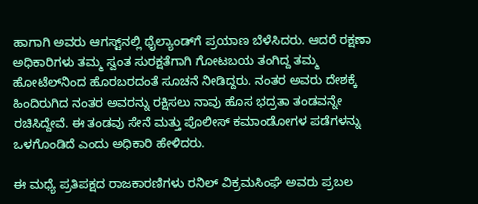ಹಾಗಾಗಿ ಅವರು ಆಗಸ್ಟ್‌ನಲ್ಲಿ ಥೈಲ್ಯಾಂಡ್‌ಗೆ ಪ್ರಯಾಣ ಬೆಳೆಸಿದರು. ಆದರೆ ರಕ್ಷಣಾ ಅಧಿಕಾರಿಗಳು ತಮ್ಮ ಸ್ವಂತ ಸುರಕ್ಷತೆಗಾಗಿ ಗೋಟಬಯ ತಂಗಿದ್ದ ತಮ್ಮ ಹೋಟೆಲ್‌ನಿಂದ ಹೊರಬರದಂತೆ ಸೂಚನೆ ನೀಡಿದ್ದರು. ನಂತರ ಅವರು ದೇಶಕ್ಕೆ ಹಿಂದಿರುಗಿದ ನಂತರ ಅವರನ್ನು ರಕ್ಷಿಸಲು ನಾವು ಹೊಸ ಭದ್ರತಾ ತಂಡವನ್ನೇ ರಚಿಸಿದ್ದೇವೆ. ಈ ತಂಡವು ಸೇನೆ ಮತ್ತು ಪೊಲೀಸ್ ಕಮಾಂಡೋಗಳ ಪಡೆಗಳನ್ನು ಒಳಗೊಂಡಿದೆ ಎಂದು ಅಧಿಕಾರಿ ಹೇಳಿದರು.

ಈ ಮಧ್ಯೆ ಪ್ರತಿಪಕ್ಷದ ರಾಜಕಾರಣಿಗಳು ರನಿಲ್‌ ವಿಕ್ರಮಸಿಂಘೆ ಅವರು ಪ್ರಬಲ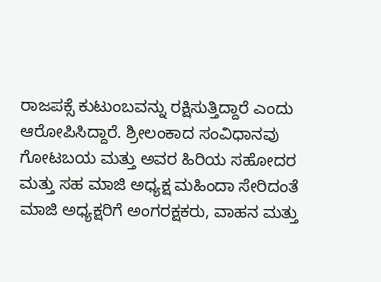ರಾಜಪಕ್ಸೆ ಕುಟುಂಬವನ್ನು ರಕ್ಷಿಸುತ್ತಿದ್ದಾರೆ ಎಂದು ಆರೋಪಿಸಿದ್ದಾರೆ. ಶ್ರೀಲಂಕಾದ ಸಂವಿಧಾನವು ಗೋಟಬಯ ಮತ್ತು ಅವರ ಹಿರಿಯ ಸಹೋದರ ಮತ್ತು ಸಹ ಮಾಜಿ ಅಧ್ಯಕ್ಷ ಮಹಿಂದಾ ಸೇರಿದಂತೆ ಮಾಜಿ ಅಧ್ಯಕ್ಷರಿಗೆ ಅಂಗರಕ್ಷಕರು, ವಾಹನ ಮತ್ತು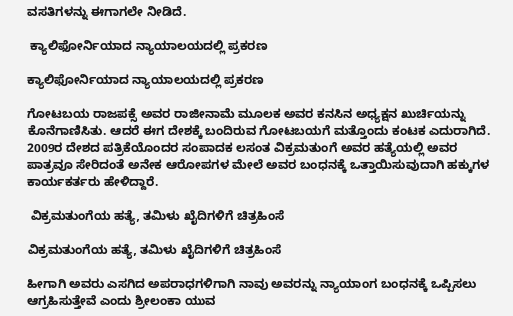ವಸತಿಗಳನ್ನು ಈಗಾಗಲೇ ನೀಡಿದೆ.

 ಕ್ಯಾಲಿಫೋರ್ನಿಯಾದ ನ್ಯಾಯಾಲಯದಲ್ಲಿ ಪ್ರಕರಣ

ಕ್ಯಾಲಿಫೋರ್ನಿಯಾದ ನ್ಯಾಯಾಲಯದಲ್ಲಿ ಪ್ರಕರಣ

ಗೋಟಬಯ ರಾಜಪಕ್ಸೆ ಅವರ ರಾಜೀನಾಮೆ ಮೂಲಕ ಅವರ ಕನಸಿನ ಅಧ್ಯಕ್ಷನ ಖುರ್ಚಿಯನ್ನು ಕೊನೆಗಾಣಿಸಿತು. ಆದರೆ ಈಗ ದೇಶಕ್ಕೆ ಬಂದಿರುವ ಗೋಟಬಯಗೆ ಮತ್ತೊಂದು ಕಂಟಕ ಎದುರಾಗಿದೆ. 2009ರ ದೇಶದ ಪತ್ರಿಕೆಯೊಂದರ ಸಂಪಾದಕ ಲಸಂತ ವಿಕ್ರಮತುಂಗೆ ಅವರ ಹತ್ಯೆಯಲ್ಲಿ ಅವರ ಪಾತ್ರವೂ ಸೇರಿದಂತೆ ಅನೇಕ ಆರೋಪಗಳ ಮೇಲೆ ಅವರ ಬಂಧನಕ್ಕೆ ಒತ್ತಾಯಿಸುವುದಾಗಿ ಹಕ್ಕುಗಳ ಕಾರ್ಯಕರ್ತರು ಹೇಳಿದ್ದಾರೆ.

 ವಿಕ್ರಮತುಂಗೆಯ ಹತ್ಯೆ, ತಮಿಳು ಖೈದಿಗಳಿಗೆ ಚಿತ್ರಹಿಂಸೆ

ವಿಕ್ರಮತುಂಗೆಯ ಹತ್ಯೆ, ತಮಿಳು ಖೈದಿಗಳಿಗೆ ಚಿತ್ರಹಿಂಸೆ

ಹೀಗಾಗಿ ಅವರು ಎಸಗಿದ ಅಪರಾಧಗಳಿಗಾಗಿ ನಾವು ಅವರನ್ನು ನ್ಯಾಯಾಂಗ ಬಂಧನಕ್ಕೆ ಒಪ್ಪಿಸಲು ಆಗ್ರಹಿಸುತ್ತೇವೆ ಎಂದು ಶ್ರೀಲಂಕಾ ಯುವ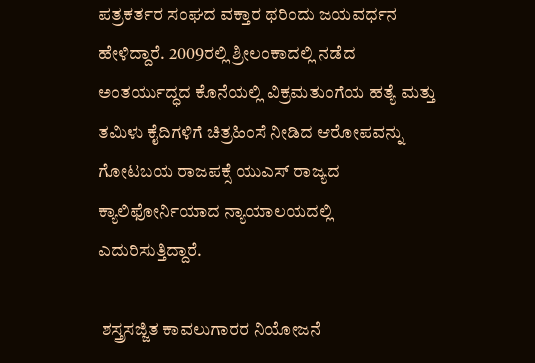ಪತ್ರಕರ್ತರ ಸಂಘದ ವಕ್ತಾರ ಥರಿಂದು ಜಯವರ್ಧನ ಹೇಳಿದ್ದಾರೆ. 2009ರಲ್ಲಿ ಶ್ರೀಲಂಕಾದಲ್ಲಿ ನಡೆದ ಅಂತರ್ಯುದ್ಧದ ಕೊನೆಯಲ್ಲಿ ವಿಕ್ರಮತುಂಗೆಯ ಹತ್ಯೆ ಮತ್ತು ತಮಿಳು ಕೈದಿಗಳಿಗೆ ಚಿತ್ರಹಿಂಸೆ ನೀಡಿದ ಆರೋಪವನ್ನು ಗೋಟಬಯ ರಾಜಪಕ್ಸೆ ಯುಎಸ್ ರಾಜ್ಯದ ಕ್ಯಾಲಿಫೋರ್ನಿಯಾದ ನ್ಯಾಯಾಲಯದಲ್ಲಿ ಎದುರಿಸುತ್ತಿದ್ದಾರೆ.

 ಶಸ್ತ್ರಸಜ್ಜಿತ ಕಾವಲುಗಾರರ ನಿಯೋಜನೆ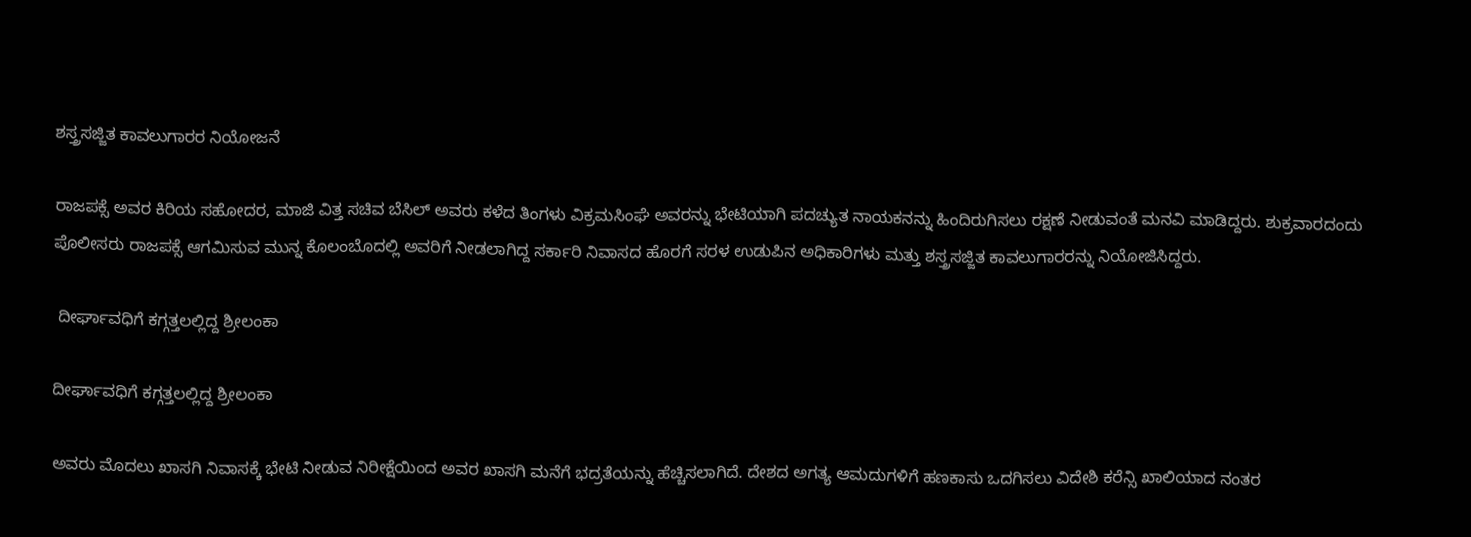ಶಸ್ತ್ರಸಜ್ಜಿತ ಕಾವಲುಗಾರರ ನಿಯೋಜನೆ

ರಾಜಪಕ್ಸೆ ಅವರ ಕಿರಿಯ ಸಹೋದರ, ಮಾಜಿ ವಿತ್ತ ಸಚಿವ ಬೆಸಿಲ್ ಅವರು ಕಳೆದ ತಿಂಗಳು ವಿಕ್ರಮಸಿಂಘೆ ಅವರನ್ನು ಭೇಟಿಯಾಗಿ ಪದಚ್ಯುತ ನಾಯಕನನ್ನು ಹಿಂದಿರುಗಿಸಲು ರಕ್ಷಣೆ ನೀಡುವಂತೆ ಮನವಿ ಮಾಡಿದ್ದರು. ಶುಕ್ರವಾರದಂದು ಪೊಲೀಸರು ರಾಜಪಕ್ಸೆ ಆಗಮಿಸುವ ಮುನ್ನ ಕೊಲಂಬೊದಲ್ಲಿ ಅವರಿಗೆ ನೀಡಲಾಗಿದ್ದ ಸರ್ಕಾರಿ ನಿವಾಸದ ಹೊರಗೆ ಸರಳ ಉಡುಪಿನ ಅಧಿಕಾರಿಗಳು ಮತ್ತು ಶಸ್ತ್ರಸಜ್ಜಿತ ಕಾವಲುಗಾರರನ್ನು ನಿಯೋಜಿಸಿದ್ದರು.

 ದೀರ್ಘಾವಧಿಗೆ ಕಗ್ಗತ್ತಲಲ್ಲಿದ್ದ ಶ್ರೀಲಂಕಾ

ದೀರ್ಘಾವಧಿಗೆ ಕಗ್ಗತ್ತಲಲ್ಲಿದ್ದ ಶ್ರೀಲಂಕಾ

ಅವರು ಮೊದಲು ಖಾಸಗಿ ನಿವಾಸಕ್ಕೆ ಭೇಟಿ ನೀಡುವ ನಿರೀಕ್ಷೆಯಿಂದ ಅವರ ಖಾಸಗಿ ಮನೆಗೆ ಭದ್ರತೆಯನ್ನು ಹೆಚ್ಚಿಸಲಾಗಿದೆ. ದೇಶದ ಅಗತ್ಯ ಆಮದುಗಳಿಗೆ ಹಣಕಾಸು ಒದಗಿಸಲು ವಿದೇಶಿ ಕರೆನ್ಸಿ ಖಾಲಿಯಾದ ನಂತರ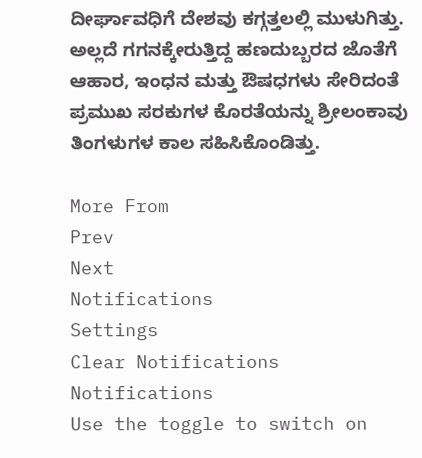ದೀರ್ಘಾವಧಿಗೆ ದೇಶವು ಕಗ್ಗತ್ತಲಲ್ಲಿ ಮುಳುಗಿತ್ತು. ಅಲ್ಲದೆ ಗಗನಕ್ಕೇರುತ್ತಿದ್ದ ಹಣದುಬ್ಬರದ ಜೊತೆಗೆ ಆಹಾರ, ಇಂಧನ ಮತ್ತು ಔಷಧಗಳು ಸೇರಿದಂತೆ ಪ್ರಮುಖ ಸರಕುಗಳ ಕೊರತೆಯನ್ನು ಶ್ರೀಲಂಕಾವು ತಿಂಗಳುಗಳ ಕಾಲ ಸಹಿಸಿಕೊಂಡಿತ್ತು.

More From
Prev
Next
Notifications
Settings
Clear Notifications
Notifications
Use the toggle to switch on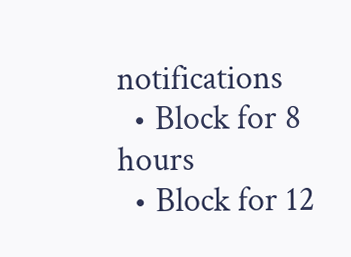notifications
  • Block for 8 hours
  • Block for 12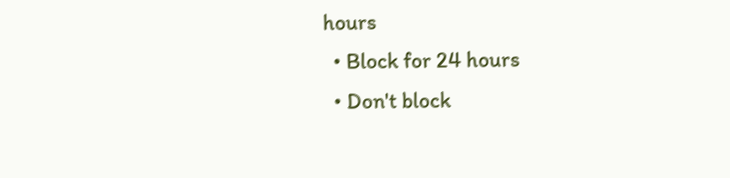hours
  • Block for 24 hours
  • Don't block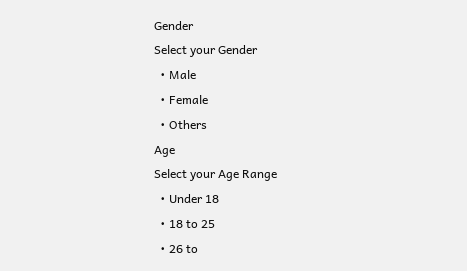Gender
Select your Gender
  • Male
  • Female
  • Others
Age
Select your Age Range
  • Under 18
  • 18 to 25
  • 26 to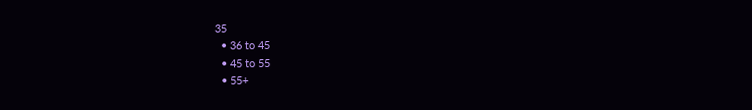35
  • 36 to 45
  • 45 to 55
  • 55+